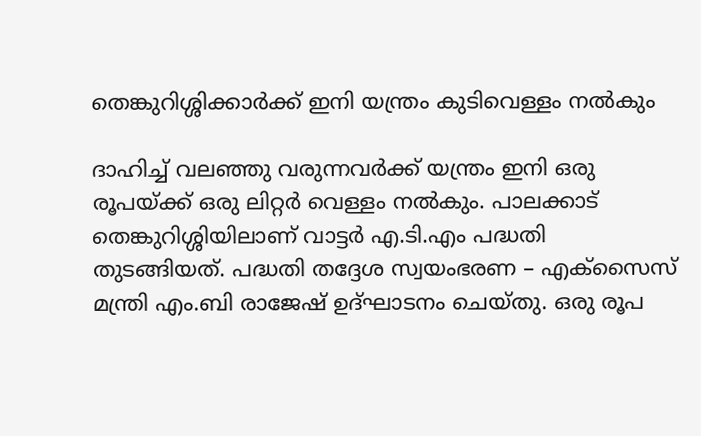തെങ്കുറിശ്ശിക്കാർക്ക് ഇനി യന്ത്രം കുടിവെള്ളം നൽകും

ദാഹിച്ച് വലഞ്ഞു വരുന്നവർക്ക് യന്ത്രം ഇനി ഒരു രൂപയ്ക്ക് ഒരു ലിറ്റര്‍ വെള്ളം നൽകും. പാലക്കാട് തെങ്കുറിശ്ശിയിലാണ് വാട്ടര്‍ എ.ടി.എം പദ്ധതി തുടങ്ങിയത്. പദ്ധതി തദ്ദേശ സ്വയംഭരണ – എക്‌സൈസ് മന്ത്രി എം.ബി രാജേഷ് ഉദ്ഘാടനം ചെയ്തു. ഒരു രൂപ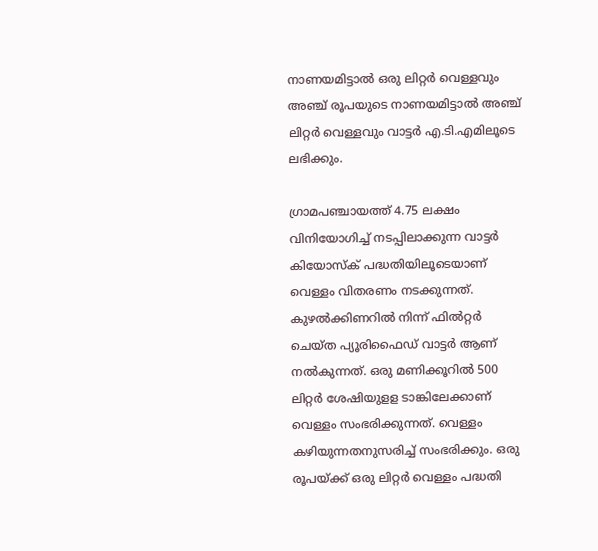നാണയമിട്ടാല്‍ ഒരു ലിറ്റര്‍ വെള്ളവും അഞ്ച് രൂപയുടെ നാണയമിട്ടാല്‍ അഞ്ച് ലിറ്റര്‍ വെള്ളവും വാട്ടര്‍ എ.ടി.എമിലൂടെ ലഭിക്കും.

ഗ്രാമപഞ്ചായത്ത് 4.75 ലക്ഷം വിനിയോഗിച്ച് നടപ്പിലാക്കുന്ന വാട്ടര്‍ കിയോസ്‌ക് പദ്ധതിയിലൂടെയാണ് വെള്ളം വിതരണം നടക്കുന്നത്. കുഴല്‍ക്കിണറില്‍ നിന്ന് ഫില്‍റ്റര്‍ ചെയ്ത പ്യൂരിഫൈഡ് വാട്ടര്‍ ആണ് നല്‍കുന്നത്. ഒരു മണിക്കൂറില്‍ 500 ലിറ്റര്‍ ശേഷിയുളള ടാങ്കിലേക്കാണ് വെള്ളം സംഭരിക്കുന്നത്. വെള്ളം കഴിയുന്നതനുസരിച്ച് സംഭരിക്കും. ഒരു രൂപയ്ക്ക് ഒരു ലിറ്റര്‍ വെള്ളം പദ്ധതി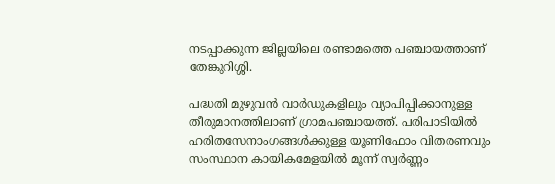നടപ്പാക്കുന്ന ജില്ലയിലെ രണ്ടാമത്തെ പഞ്ചായത്താണ് തേങ്കുറിശ്ശി.

പദ്ധതി മുഴുവന്‍ വാര്‍ഡുകളിലും വ്യാപിപ്പിക്കാനുള്ള തീരുമാനത്തിലാണ് ഗ്രാമപഞ്ചായത്ത്. പരിപാടിയില്‍ ഹരിതസേനാംഗങ്ങള്‍ക്കുള്ള യൂണിഫോം വിതരണവും സംസ്ഥാന കായികമേളയില്‍ മൂന്ന് സ്വര്‍ണ്ണം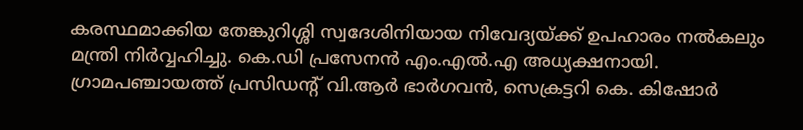കരസ്ഥമാക്കിയ തേങ്കുറിശ്ശി സ്വദേശിനിയായ നിവേദ്യയ്ക്ക് ഉപഹാരം നല്‍കലും മന്ത്രി നിര്‍വ്വഹിച്ചു. കെ.ഡി പ്രസേനന്‍ എം.എല്‍.എ അധ്യക്ഷനായി. ഗ്രാമപഞ്ചായത്ത് പ്രസിഡന്റ് വി.ആര്‍ ഭാര്‍ഗവന്‍, സെക്രട്ടറി കെ. കിഷോര്‍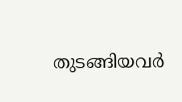തുടങ്ങിയവര്‍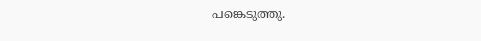പങ്കെടുത്തു.